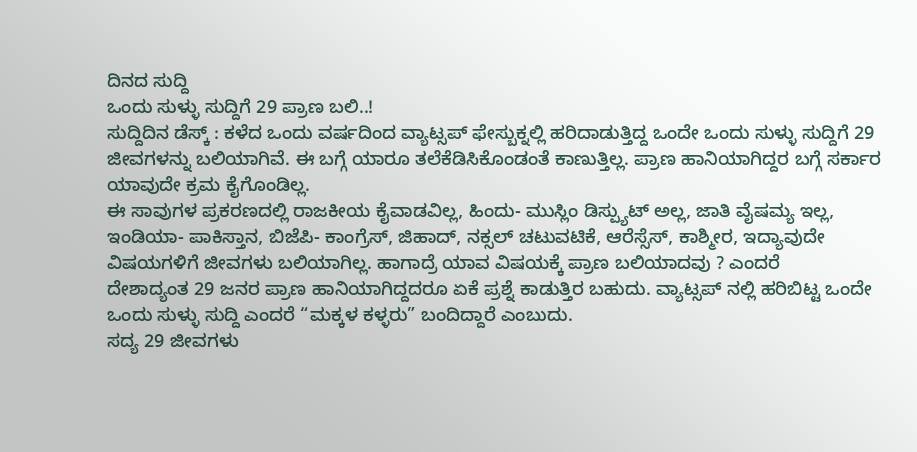ದಿನದ ಸುದ್ದಿ
ಒಂದು ಸುಳ್ಳು ಸುದ್ದಿಗೆ 29 ಪ್ರಾಣ ಬಲಿ..!
ಸುದ್ದಿದಿನ ಡೆಸ್ಕ್ : ಕಳೆದ ಒಂದು ವರ್ಷದಿಂದ ವ್ಯಾಟ್ಸಪ್ ಫೇಸ್ಬುಕ್ನಲ್ಲಿ ಹರಿದಾಡುತ್ತಿದ್ದ ಒಂದೇ ಒಂದು ಸುಳ್ಳು ಸುದ್ದಿಗೆ 29 ಜೀವಗಳನ್ನು ಬಲಿಯಾಗಿವೆ. ಈ ಬಗ್ಗೆ ಯಾರೂ ತಲೆಕೆಡಿಸಿಕೊಂಡಂತೆ ಕಾಣುತ್ತಿಲ್ಲ. ಪ್ರಾಣ ಹಾನಿಯಾಗಿದ್ದರ ಬಗ್ಗೆ ಸರ್ಕಾರ ಯಾವುದೇ ಕ್ರಮ ಕೈಗೊಂಡಿಲ್ಲ.
ಈ ಸಾವುಗಳ ಪ್ರಕರಣದಲ್ಲಿ ರಾಜಕೀಯ ಕೈವಾಡವಿಲ್ಲ, ಹಿಂದು- ಮುಸ್ಲಿಂ ಡಿಸ್ಪ್ಯುಟ್ ಅಲ್ಲ, ಜಾತಿ ವೈಷಮ್ಯ ಇಲ್ಲ, ಇಂಡಿಯಾ- ಪಾಕಿಸ್ತಾನ, ಬಿಜೆಪಿ- ಕಾಂಗ್ರೆಸ್, ಜಿಹಾದ್, ನಕ್ಸಲ್ ಚಟುವಟಿಕೆ, ಆರೆಸ್ಸೆಸ್, ಕಾಶ್ಮೀರ, ಇದ್ಯಾವುದೇ ವಿಷಯಗಳಿಗೆ ಜೀವಗಳು ಬಲಿಯಾಗಿಲ್ಲ. ಹಾಗಾದ್ರೆ ಯಾವ ವಿಷಯಕ್ಕೆ ಪ್ರಾಣ ಬಲಿಯಾದವು ? ಎಂದರೆ
ದೇಶಾದ್ಯಂತ 29 ಜನರ ಪ್ರಾಣ ಹಾನಿಯಾಗಿದ್ದದರೂ ಏಕೆ ಪ್ರಶ್ನೆ ಕಾಡುತ್ತಿರ ಬಹುದು. ವ್ಯಾಟ್ಸಪ್ ನಲ್ಲಿ ಹರಿಬಿಟ್ಟ ಒಂದೇ ಒಂದು ಸುಳ್ಳು ಸುದ್ದಿ ಎಂದರೆ “ಮಕ್ಕಳ ಕಳ್ಳರು” ಬಂದಿದ್ದಾರೆ ಎಂಬುದು.
ಸದ್ಯ 29 ಜೀವಗಳು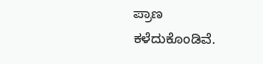ಪ್ರಾಣ ಕಳೆದುಕೊಂಡಿವೆ.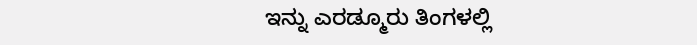ಇನ್ನು ಎರಡ್ಮೂರು ತಿಂಗಳಲ್ಲಿ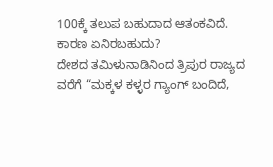100ಕ್ಕೆ ತಲುಪ ಬಹುದಾದ ಆತಂಕವಿದೆ.
ಕಾರಣ ಏನಿರಬಹುದು?
ದೇಶದ ತಮಿಳುನಾಡಿನಿಂದ ತ್ರಿಪುರ ರಾಜ್ಯದ ವರೆಗೆ “ಮಕ್ಕಳ ಕಳ್ಳರ ಗ್ಯಾಂಗ್ ಬಂದಿದೆ,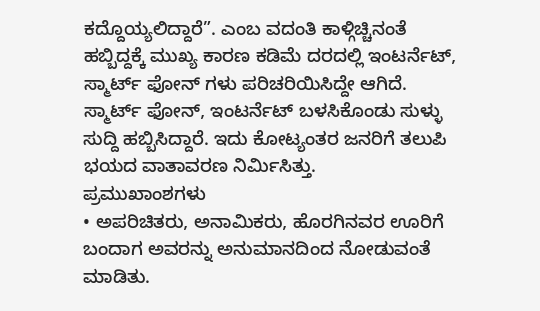ಕದ್ದೊಯ್ಯಲಿದ್ದಾರೆ”. ಎಂಬ ವದಂತಿ ಕಾಳ್ಗಿಚ್ಚಿನಂತೆ ಹಬ್ಬಿದ್ದಕ್ಕೆ ಮುಖ್ಯ ಕಾರಣ ಕಡಿಮೆ ದರದಲ್ಲಿ ಇಂಟರ್ನೆಟ್, ಸ್ಮಾರ್ಟ್ ಫೋನ್ ಗಳು ಪರಿಚರಿಯಿಸಿದ್ದೇ ಆಗಿದೆ. ಸ್ಮಾರ್ಟ್ ಫೋನ್, ಇಂಟರ್ನೆಟ್ ಬಳಸಿಕೊಂಡು ಸುಳ್ಳು ಸುದ್ದಿ ಹಬ್ಬಿಸಿದ್ದಾರೆ. ಇದು ಕೋಟ್ಯಂತರ ಜನರಿಗೆ ತಲುಪಿ ಭಯದ ವಾತಾವರಣ ನಿರ್ಮಿಸಿತ್ತು.
ಪ್ರಮುಖಾಂಶಗಳು
• ಅಪರಿಚಿತರು, ಅನಾಮಿಕರು, ಹೊರಗಿನವರ ಊರಿಗೆ ಬಂದಾಗ ಅವರನ್ನು ಅನುಮಾನದಿಂದ ನೋಡುವಂತೆ ಮಾಡಿತು.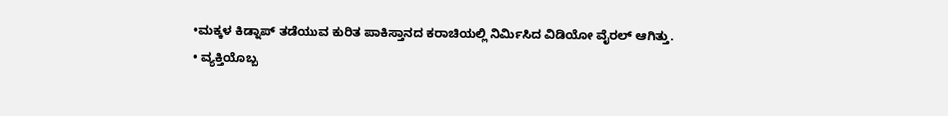•ಮಕ್ಕಳ ಕಿಡ್ನಾಪ್ ತಡೆಯುವ ಕುರಿತ ಪಾಕಿಸ್ತಾನದ ಕರಾಚಿಯಲ್ಲಿ ನಿರ್ಮಿಸಿದ ವಿಡಿಯೋ ವೈರಲ್ ಆಗಿತ್ತು.
• ವ್ಯಕ್ತಿಯೊಬ್ಬ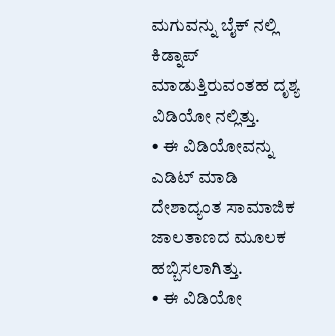ಮಗುವನ್ನು ಬೈಕ್ ನಲ್ಲಿ ಕಿಡ್ನಾಪ್ ಮಾಡುತ್ತಿರುವಂತಹ ದೃಶ್ಯ ವಿಡಿಯೋ ನಲ್ಲಿತ್ತು.
• ಈ ವಿಡಿಯೋವನ್ನು ಎಡಿಟ್ ಮಾಡಿ ದೇಶಾದ್ಯಂತ ಸಾಮಾಜಿಕ ಜಾಲತಾಣದ ಮೂಲಕ ಹಬ್ಬಿಸಲಾಗಿತ್ತು.
• ಈ ವಿಡಿಯೋ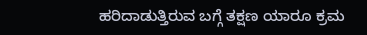ಹರಿದಾಡುತ್ತಿರುವ ಬಗ್ಗೆ ತಕ್ಷಣ ಯಾರೂ ಕ್ರಮ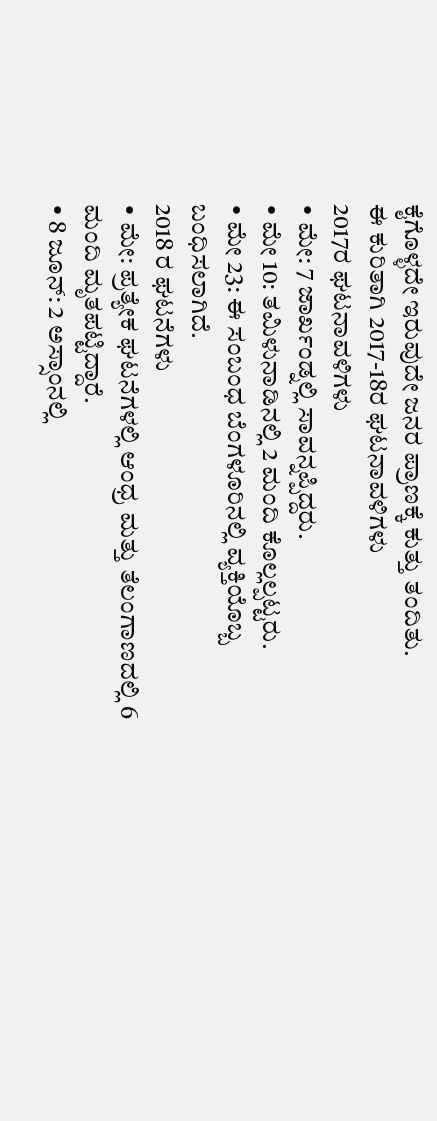ಕೈಗೊಳ್ಳದೇ ಇರುವುದೇ ಜನರ ಪ್ರಾಣಕ್ಕೆ ಕುತ್ತು ತಂದಿತು.
ಈ ಕುರಿತಾಗಿ 2017-18ರ ಘಟನಾವಳಿಗಳು
2017ರ ಘಟನಾವಳಿಗಳು
• ಮೇ: 7 ಜಾರ್ಖಂಡ್ನಲ್ಲಿ ಸಾವನ್ನಪ್ಪಿದ್ದರು.
• ಮೇ 10: ತಮಿಳುನಾಡಿನಲ್ಲಿ 2 ಮಂದಿ ಕೊಲ್ಲಲ್ಪಟ್ಟರು.
• ಮೇ 23: ಈ ಸಂಬಂಧ ಬೆಂಗಳೂರಿನಲ್ಲಿ ವ್ಯಕ್ತಿಯೊಬ್ಬ ಬಂಧಿಸಲಾಗಿದೆ.
2018 ರ ಘಟನೆಗಳು
• ಮೇ: ಪ್ರತ್ಯೇಕ ಘಟನೆಗಳಲ್ಲಿ ಆಂಧ್ರ ಮತ್ತು ತೆಲಂಗಾಣದಲ್ಲಿ 6 ಮಂದಿ ಮೃತಪಟ್ಟಿದ್ದಾರೆ.
• 8 ಜೂನ್: 2 ಅಸ್ಸಾಂನಲ್ಲಿ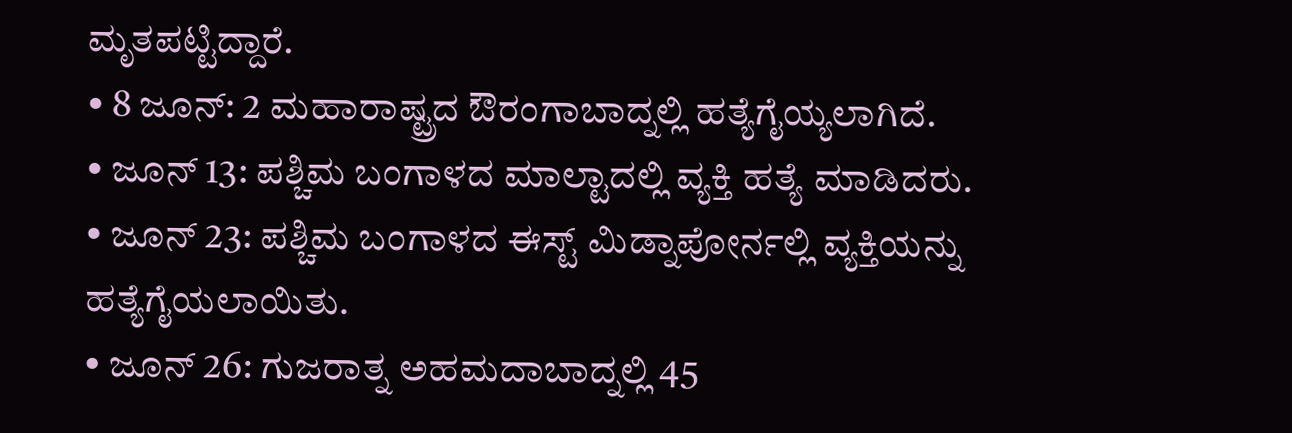ಮೃತಪಟ್ಟಿದ್ದಾರೆ.
• 8 ಜೂನ್: 2 ಮಹಾರಾಷ್ಟ್ರದ ಔರಂಗಾಬಾದ್ನಲ್ಲಿ ಹತ್ಯೆಗೈಯ್ಯಲಾಗಿದೆ.
• ಜೂನ್ 13: ಪಶ್ಚಿಮ ಬಂಗಾಳದ ಮಾಲ್ಟಾದಲ್ಲಿ ವ್ಯಕ್ತಿ ಹತ್ಯೆ ಮಾಡಿದರು.
• ಜೂನ್ 23: ಪಶ್ಚಿಮ ಬಂಗಾಳದ ಈಸ್ಟ್ ಮಿಡ್ನಾಪೋರ್ನಲ್ಲಿ ವ್ಯಕ್ತಿಯನ್ನು ಹತ್ಯೆಗೈಯಲಾಯಿತು.
• ಜೂನ್ 26: ಗುಜರಾತ್ನ ಅಹಮದಾಬಾದ್ನಲ್ಲಿ 45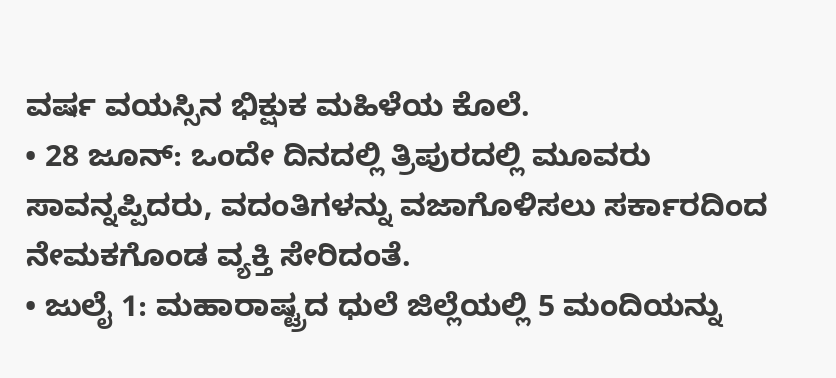ವರ್ಷ ವಯಸ್ಸಿನ ಭಿಕ್ಷುಕ ಮಹಿಳೆಯ ಕೊಲೆ.
• 28 ಜೂನ್: ಒಂದೇ ದಿನದಲ್ಲಿ ತ್ರಿಪುರದಲ್ಲಿ ಮೂವರು ಸಾವನ್ನಪ್ಪಿದರು, ವದಂತಿಗಳನ್ನು ವಜಾಗೊಳಿಸಲು ಸರ್ಕಾರದಿಂದ ನೇಮಕಗೊಂಡ ವ್ಯಕ್ತಿ ಸೇರಿದಂತೆ.
• ಜುಲೈ 1: ಮಹಾರಾಷ್ಟ್ರದ ಧುಲೆ ಜಿಲ್ಲೆಯಲ್ಲಿ 5 ಮಂದಿಯನ್ನು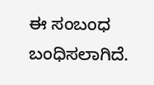ಈ ಸಂಬಂಧ ಬಂಧಿಸಲಾಗಿದೆ.